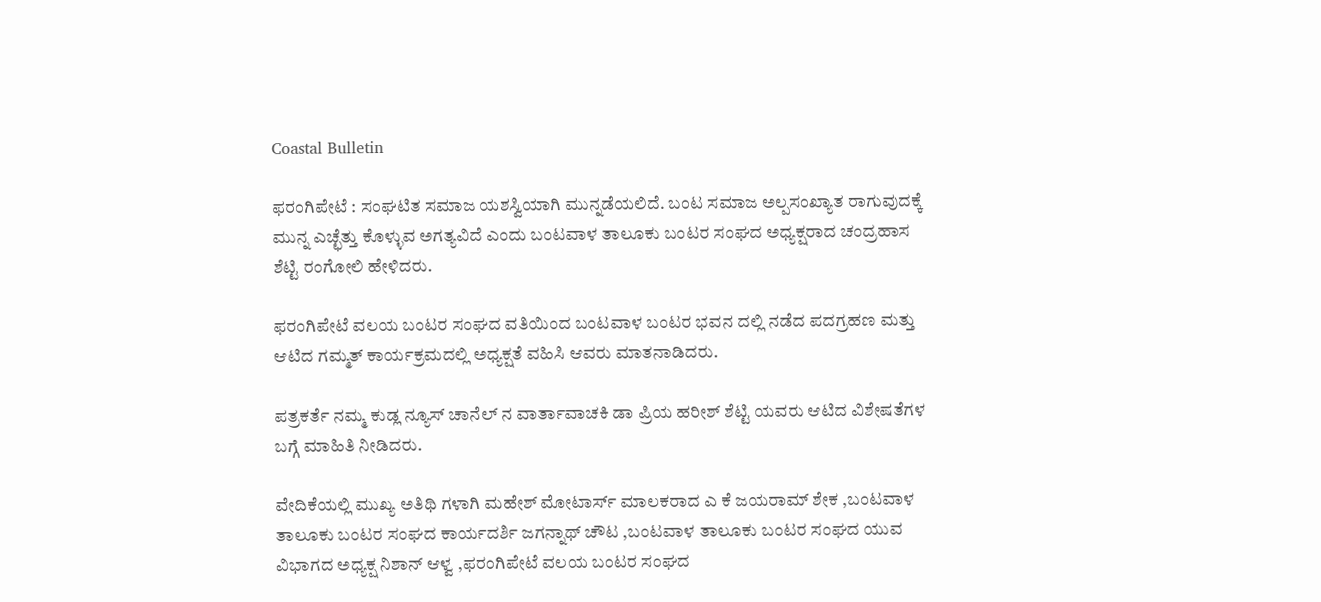Coastal Bulletin

ಫರಂಗಿಪೇಟೆ : ಸಂಘಟಿತ ಸಮಾಜ ಯಶಸ್ವಿಯಾಗಿ ಮುನ್ನಡೆಯಲಿದೆ. ಬಂಟ ಸಮಾಜ ಅಲ್ಪಸಂಖ್ಯಾತ ರಾಗುವುದಕ್ಕೆ ಮುನ್ನ ಎಚ್ಛೆತ್ತು ಕೊಳ್ಳುವ ಅಗತ್ಯವಿದೆ ಎಂದು ಬಂಟವಾಳ ತಾಲೂಕು ಬಂಟರ ಸಂಘದ ಅಧ್ಯಕ್ಷರಾದ ಚಂದ್ರಹಾಸ ಶೆಟ್ಟಿ ರಂಗೋಲಿ ಹೇಳಿದರು.

ಫರಂಗಿಪೇಟೆ ವಲಯ ಬಂಟರ ಸಂಘದ ವತಿಯಿಂದ ಬಂಟವಾಳ ಬಂಟರ ಭವನ ದಲ್ಲಿ ನಡೆದ ಪದಗ್ರಹಣ ಮತ್ತು ಆಟಿದ ಗಮ್ಮತ್ ಕಾರ್ಯಕ್ರಮದಲ್ಲಿ ಅಧ್ಯಕ್ಷತೆ ವಹಿಸಿ ಆವರು ಮಾತನಾಡಿದರು.

ಪತ್ರಕರ್ತೆ ನಮ್ಮ ಕುಡ್ಲ ನ್ಯೂಸ್ ಚಾನೆಲ್ ನ ವಾರ್ತಾವಾಚಕಿ ಡಾ ಪ್ರಿಯ ಹರೀಶ್ ಶೆಟ್ಟಿ ಯವರು ಆಟಿದ ವಿಶೇಷತೆಗಳ ಬಗ್ಗೆ ಮಾಹಿತಿ ನೀಡಿದರು.

ವೇದಿಕೆಯಲ್ಲಿ ಮುಖ್ಯ ಅತಿಥಿ ಗಳಾಗಿ ಮಹೇಶ್ ಮೋಟಾರ್ಸ್ ಮಾಲಕರಾದ ಎ ಕೆ ಜಯರಾಮ್ ಶೇಕ ,ಬಂಟವಾಳ ತಾಲೂಕು ಬಂಟರ ಸಂಘದ ಕಾರ್ಯದರ್ಶಿ ಜಗನ್ನಾಥ್ ಚೌಟ ,ಬಂಟವಾಳ ತಾಲೂಕು ಬಂಟರ ಸಂಘದ ಯುವ ವಿಭಾಗದ ಅಧ್ಯಕ್ಷ ನಿಶಾನ್ ಆಳ್ವ ,ಫರಂಗಿಪೇಟೆ ವಲಯ ಬಂಟರ ಸಂಘದ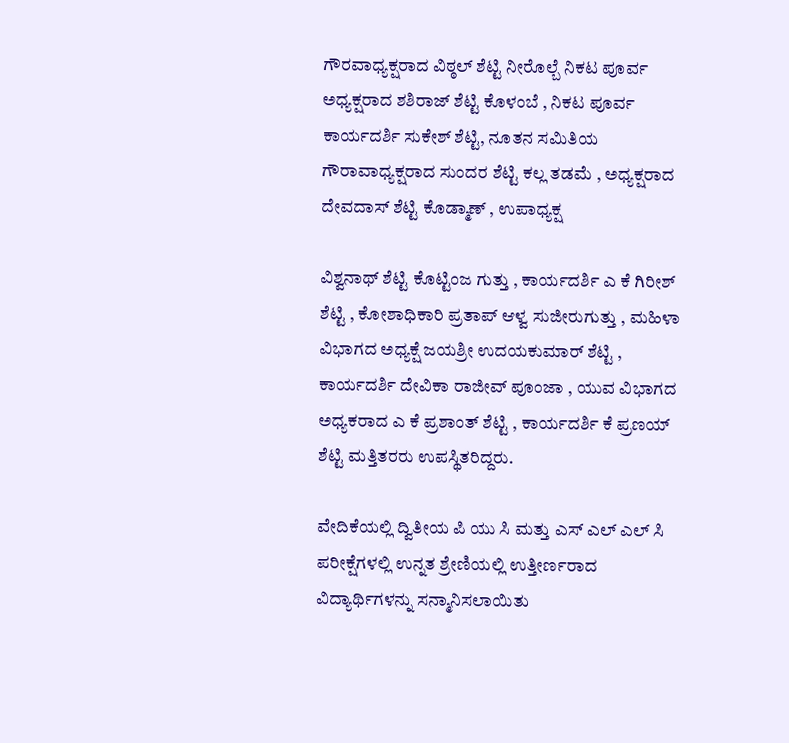ಗೌರವಾಧ್ಯಕ್ಷರಾದ ವಿಠ್ಠಲ್ ಶೆಟ್ಟಿ ನೀರೊಲ್ಬೆ ನಿಕಟ ಪೂರ್ವ ಅಧ್ಯಕ್ಷರಾದ ಶಶಿರಾಜ್ ಶೆಟ್ಟಿ ಕೊಳಂಬೆ , ನಿಕಟ ಪೂರ್ವ ಕಾರ್ಯದರ್ಶಿ ಸುಕೇಶ್ ಶೆಟ್ಟಿ, ನೂತನ ಸಮಿತಿಯ ಗೌರಾವಾಧ್ಯಕ್ಷರಾದ ಸುಂದರ ಶೆಟ್ಟಿ ಕಲ್ಲ ತಡಮೆ , ಅಧ್ಯಕ್ಷರಾದ ದೇವದಾಸ್ ಶೆಟ್ಟಿ ಕೊಡ್ಮಾಣ್ , ಉಪಾಧ್ಯಕ್ಷ

ವಿಶ್ವನಾಥ್ ಶೆಟ್ಟಿ ಕೊಟ್ಟಿಂಜ ಗುತ್ತು , ಕಾರ್ಯದರ್ಶಿ ಎ ಕೆ ಗಿರೀಶ್ ಶೆಟ್ಟಿ , ಕೋಶಾಧಿಕಾರಿ ಪ್ರತಾಪ್ ಆಳ್ವ ಸುಜೀರುಗುತ್ತು , ಮಹಿಳಾ ವಿಭಾಗದ ಅಧ್ಯಕ್ಷೆ ಜಯಶ್ರೀ ಉದಯಕುಮಾರ್ ಶೆಟ್ಟಿ , ಕಾರ್ಯದರ್ಶಿ ದೇವಿಕಾ ರಾಜೀವ್ ಪೂಂಜಾ , ಯುವ ವಿಭಾಗದ ಅಧ್ಯಕರಾದ ಎ ಕೆ ಪ್ರಶಾಂತ್ ಶೆಟ್ಟಿ , ಕಾರ್ಯದರ್ಶಿ ಕೆ ಪ್ರಣಯ್ ಶೆಟ್ಟಿ ಮತ್ತಿತರರು ಉಪಸ್ಥಿತರಿದ್ದರು.

ವೇದಿಕೆಯಲ್ಲಿ ದ್ವಿತೀಯ ಪಿ ಯು ಸಿ ಮತ್ತು ಎಸ್ ಎಲ್ ಎಲ್ ಸಿ ಪರೀಕ್ಷೆಗಳಲ್ಲಿ ಉನ್ನತ ಶ್ರೇಣಿಯಲ್ಲಿ ಉತ್ತೀರ್ಣರಾದ ವಿದ್ಯಾರ್ಥಿಗಳನ್ನು ಸನ್ಮಾನಿಸಲಾಯಿತು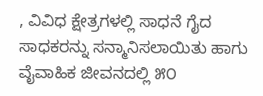, ವಿವಿಧ ಕ್ಷೇತ್ರಗಳಲ್ಲಿ ಸಾಧನೆ ಗೈದ ಸಾಧಕರನ್ನು ಸನ್ಮಾನಿಸಲಾಯಿತು ಹಾಗು ವೈವಾಹಿಕ ಜೀವನದಲ್ಲಿ ೫೦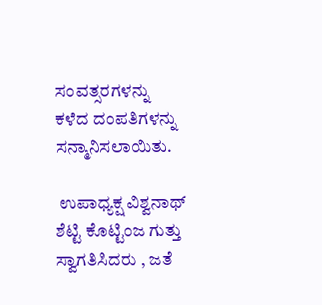ಸಂವತ್ಸರಗಳನ್ನು ಕಳೆದ ದಂಪತಿಗಳನ್ನು ಸನ್ಮಾನಿಸಲಾಯಿತು.

 ಉಪಾಧ್ಯಕ್ಷ ವಿಶ್ವನಾಥ್ ಶೆಟ್ಟಿ ಕೊಟ್ಟಿಂಜ ಗುತ್ತು ಸ್ವಾಗತಿಸಿದರು , ಜತೆ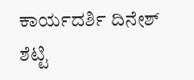ಕಾರ್ಯದರ್ಶಿ ದಿನೇಶ್ ಶೆಟ್ಟಿ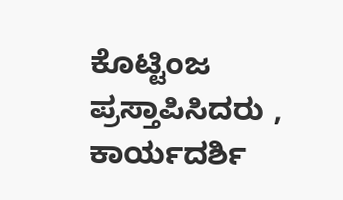ಕೊಟ್ಟಿಂಜ ಪ್ರಸ್ತಾಪಿಸಿದರು , ಕಾರ್ಯದರ್ಶಿ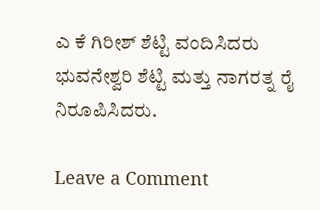ಎ ಕೆ ಗಿರೀಶ್ ಶೆಟ್ಟಿ ವಂದಿಸಿದರು ಭುವನೇಶ್ವರಿ ಶೆಟ್ಟಿ ಮತ್ತು ನಾಗರತ್ನ ರೈ ನಿರೂಪಿಸಿದರು.

Leave a Comment